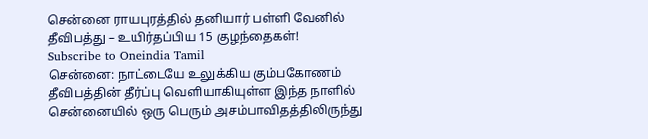சென்னை ராயபுரத்தில் தனியார் பள்ளி வேனில் தீவிபத்து – உயிர்தப்பிய 15 குழந்தைகள்!
Subscribe to Oneindia Tamil
சென்னை: நாட்டையே உலுக்கிய கும்பகோணம் தீவிபத்தின் தீர்ப்பு வெளியாகியுள்ள இந்த நாளில் சென்னையில் ஒரு பெரும் அசம்பாவிதத்திலிருந்து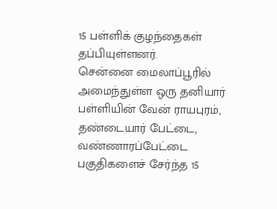15 பள்ளிக் குழந்தைகள் தப்பியுள்ளனர்.
சென்னை மைலாப்பூரில் அமைந்துள்ள ஒரு தனியார் பள்ளியின் வேன் ராயபுரம், தண்டையார் பேட்டை, வண்ணாரப்பேட்டை பகுதிகளைச் சேர்ந்த 15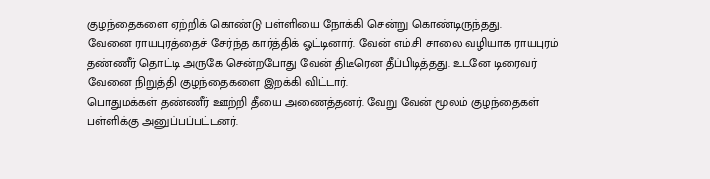குழந்தைகளை ஏற்றிக் கொண்டு பள்ளியை நோக்கி சென்று கொண்டிருந்தது.
வேனை ராயபுரத்தைச் சேர்ந்த கார்த்திக் ஓட்டினார். வேன் எம்.சி சாலை வழியாக ராயபுரம் தண்ணீர் தொட்டி அருகே சென்றபோது வேன் திடீரென தீப்பிடித்தது. உடனே டிரைவர் வேனை நிறுத்தி குழந்தைகளை இறக்கி விட்டார்.
பொதுமக்கள் தண்ணீர் ஊற்றி தீயை அணைத்தனர். வேறு வேன் மூலம் குழந்தைகள் பள்ளிக்கு அனுப்பப்பட்டனர்.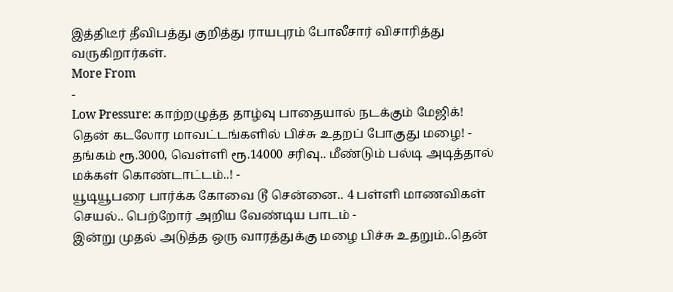இத்திடீர் தீவிபத்து குறித்து ராயபுரம் போலீசார் விசாரித்து வருகிறார்கள்.
More From
-
Low Pressure: காற்றழுத்த தாழ்வு பாதையால் நடக்கும் மேஜிக்! தென் கடலோர மாவட்டங்களில் பிச்சு உதறப் போகுது மழை! -
தங்கம் ரூ.3000, வெள்ளி ரூ.14000 சரிவு.. மீண்டும் பல்டி அடித்தால் மக்கள் கொண்டாட்டம்..! -
யூடியூபரை பார்க்க கோவை டூ சென்னை.. 4 பள்ளி மாணவிகள் செயல்.. பெற்றோர் அறிய வேண்டிய பாடம் -
இன்று முதல் அடுத்த ஒரு வாரத்துக்கு மழை பிச்சு உதறும்..தென்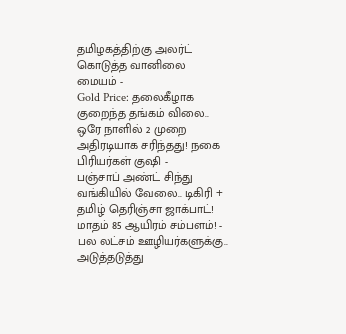தமிழகத்திற்கு அலர்ட் கொடுத்த வானிலை மையம் -
Gold Price: தலைகீழாக குறைந்த தங்கம் விலை.. ஒரே நாளில் 2 முறை அதிரடியாக சரிந்தது! நகை பிரியர்கள் குஷி -
பஞ்சாப் அண்ட் சிந்து வங்கியில் வேலை.. டிகிரி + தமிழ் தெரிஞ்சா ஜாக்பாட்! மாதம் 85 ஆயிரம் சம்பளம்! -
பல லட்சம் ஊழியர்களுக்கு.. அடுத்தடுத்து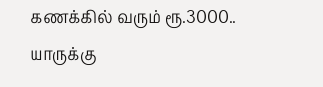கணக்கில் வரும் ரூ.3000.. யாருக்கு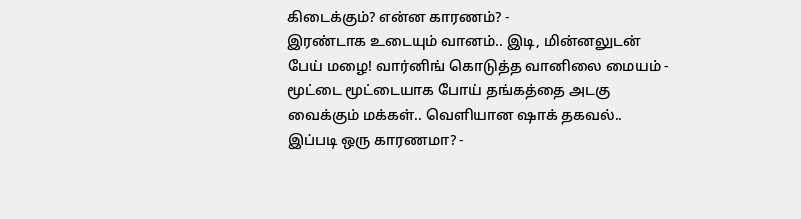கிடைக்கும்? என்ன காரணம்? -
இரண்டாக உடையும் வானம்.. இடி, மின்னலுடன் பேய் மழை! வார்னிங் கொடுத்த வானிலை மையம் -
மூட்டை மூட்டையாக போய் தங்கத்தை அடகு வைக்கும் மக்கள்.. வெளியான ஷாக் தகவல்.. இப்படி ஒரு காரணமா? -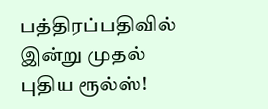பத்திரப்பதிவில் இன்று முதல் புதிய ரூல்ஸ்!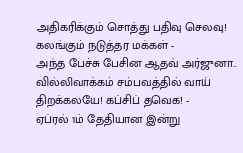அதிகரிக்கும் சொத்து பதிவு செலவு! கலங்கும் நடுத்தர மக்கள் -
அந்த பேச்சு பேசின ஆதவ் அர்ஜுனா.. வில்லிவாக்கம் சம்பவத்தில் வாய் திறக்கலயே! கப்சிப் தவெக! -
ஏப்ரல் 1ம் தேதியான இன்று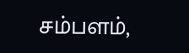சம்பளம்,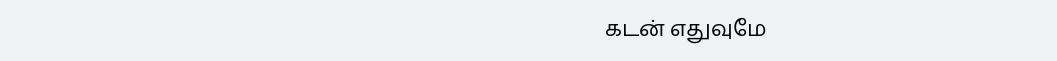கடன் எதுவுமே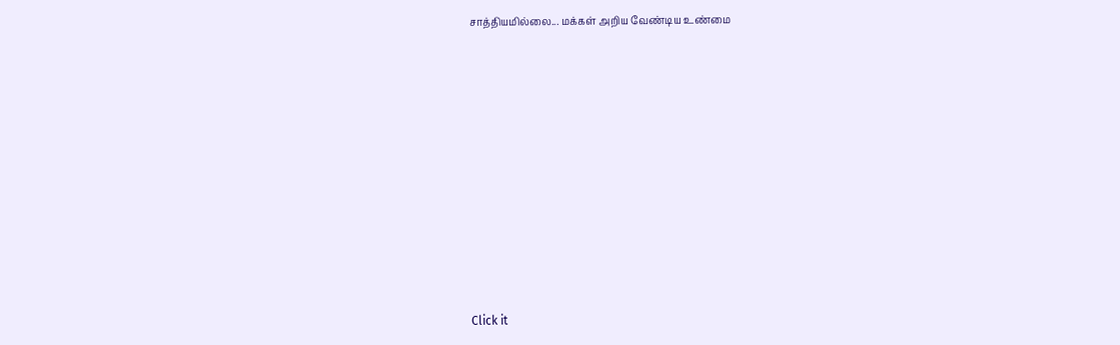சாத்தியமில்லை... மக்கள் அறிய வேண்டிய உண்மை












Click it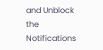and Unblock the Notifications